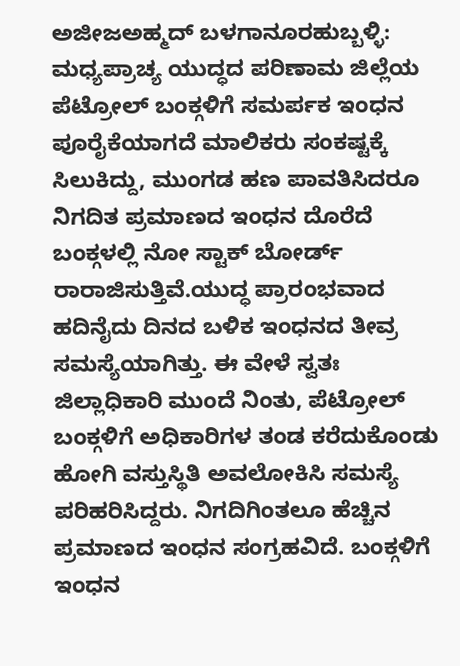ಅಜೀಜಅಹ್ಮದ್ ಬಳಗಾನೂರಹುಬ್ಬಳ್ಳಿ:
ಮಧ್ಯಪ್ರಾಚ್ಯ ಯುದ್ಧದ ಪರಿಣಾಮ ಜಿಲ್ಲೆಯ ಪೆಟ್ರೋಲ್ ಬಂಕ್ಗಳಿಗೆ ಸಮರ್ಪಕ ಇಂಧನ ಪೂರೈಕೆಯಾಗದೆ ಮಾಲಿಕರು ಸಂಕಷ್ಟಕ್ಕೆ ಸಿಲುಕಿದ್ದು, ಮುಂಗಡ ಹಣ ಪಾವತಿಸಿದರೂ ನಿಗದಿತ ಪ್ರಮಾಣದ ಇಂಧನ ದೊರೆದೆ ಬಂಕ್ಗಳಲ್ಲಿ ನೋ ಸ್ಟಾಕ್ ಬೋರ್ಡ್ ರಾರಾಜಿಸುತ್ತಿವೆ.ಯುದ್ಧ ಪ್ರಾರಂಭವಾದ ಹದಿನೈದು ದಿನದ ಬಳಿಕ ಇಂಧನದ ತೀವ್ರ ಸಮಸ್ಯೆಯಾಗಿತ್ತು. ಈ ವೇಳೆ ಸ್ವತಃ ಜಿಲ್ಲಾಧಿಕಾರಿ ಮುಂದೆ ನಿಂತು, ಪೆಟ್ರೋಲ್ ಬಂಕ್ಗಳಿಗೆ ಅಧಿಕಾರಿಗಳ ತಂಡ ಕರೆದುಕೊಂಡು ಹೋಗಿ ವಸ್ತುಸ್ಥಿತಿ ಅವಲೋಕಿಸಿ ಸಮಸ್ಯೆ ಪರಿಹರಿಸಿದ್ದರು. ನಿಗದಿಗಿಂತಲೂ ಹೆಚ್ಚಿನ ಪ್ರಮಾಣದ ಇಂಧನ ಸಂಗ್ರಹವಿದೆ. ಬಂಕ್ಗಳಿಗೆ ಇಂಧನ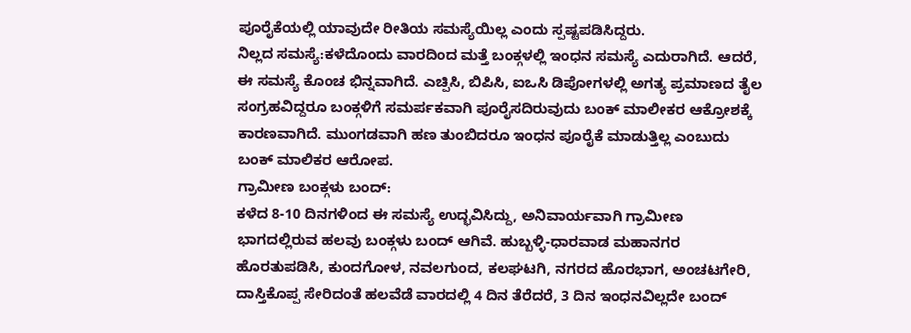ಪೂರೈಕೆಯಲ್ಲಿ ಯಾವುದೇ ರೀತಿಯ ಸಮಸ್ಯೆಯಿಲ್ಲ ಎಂದು ಸ್ಪಷ್ಟಪಡಿಸಿದ್ದರು.
ನಿಲ್ಲದ ಸಮಸ್ಯೆ:ಕಳೆದೊಂದು ವಾರದಿಂದ ಮತ್ತೆ ಬಂಕ್ಗಳಲ್ಲಿ ಇಂಧನ ಸಮಸ್ಯೆ ಎದುರಾಗಿದೆ. ಆದರೆ, ಈ ಸಮಸ್ಯೆ ಕೊಂಚ ಭಿನ್ನವಾಗಿದೆ. ಎಚ್ಪಿಸಿ, ಬಿಪಿಸಿ, ಐಒಸಿ ಡಿಪೋಗಳಲ್ಲಿ ಅಗತ್ಯ ಪ್ರಮಾಣದ ತೈಲ ಸಂಗ್ರಹವಿದ್ದರೂ ಬಂಕ್ಗಳಿಗೆ ಸಮರ್ಪಕವಾಗಿ ಪೂರೈಸದಿರುವುದು ಬಂಕ್ ಮಾಲೀಕರ ಆಕ್ರೋಶಕ್ಕೆ ಕಾರಣವಾಗಿದೆ. ಮುಂಗಡವಾಗಿ ಹಣ ತುಂಬಿದರೂ ಇಂಧನ ಪೂರೈಕೆ ಮಾಡುತ್ತಿಲ್ಲ ಎಂಬುದು ಬಂಕ್ ಮಾಲಿಕರ ಆರೋಪ.
ಗ್ರಾಮೀಣ ಬಂಕ್ಗಳು ಬಂದ್:
ಕಳೆದ 8-10 ದಿನಗಳಿಂದ ಈ ಸಮಸ್ಯೆ ಉದ್ಭವಿಸಿದ್ದು, ಅನಿವಾರ್ಯವಾಗಿ ಗ್ರಾಮೀಣ ಭಾಗದಲ್ಲಿರುವ ಹಲವು ಬಂಕ್ಗಳು ಬಂದ್ ಆಗಿವೆ. ಹುಬ್ಬಳ್ಳಿ-ಧಾರವಾಡ ಮಹಾನಗರ ಹೊರತುಪಡಿಸಿ, ಕುಂದಗೋಳ, ನವಲಗುಂದ, ಕಲಘಟಗಿ, ನಗರದ ಹೊರಭಾಗ, ಅಂಚಟಗೇರಿ, ದಾಸ್ತಿಕೊಪ್ಪ ಸೇರಿದಂತೆ ಹಲವೆಡೆ ವಾರದಲ್ಲಿ 4 ದಿನ ತೆರೆದರೆ, 3 ದಿನ ಇಂಧನವಿಲ್ಲದೇ ಬಂದ್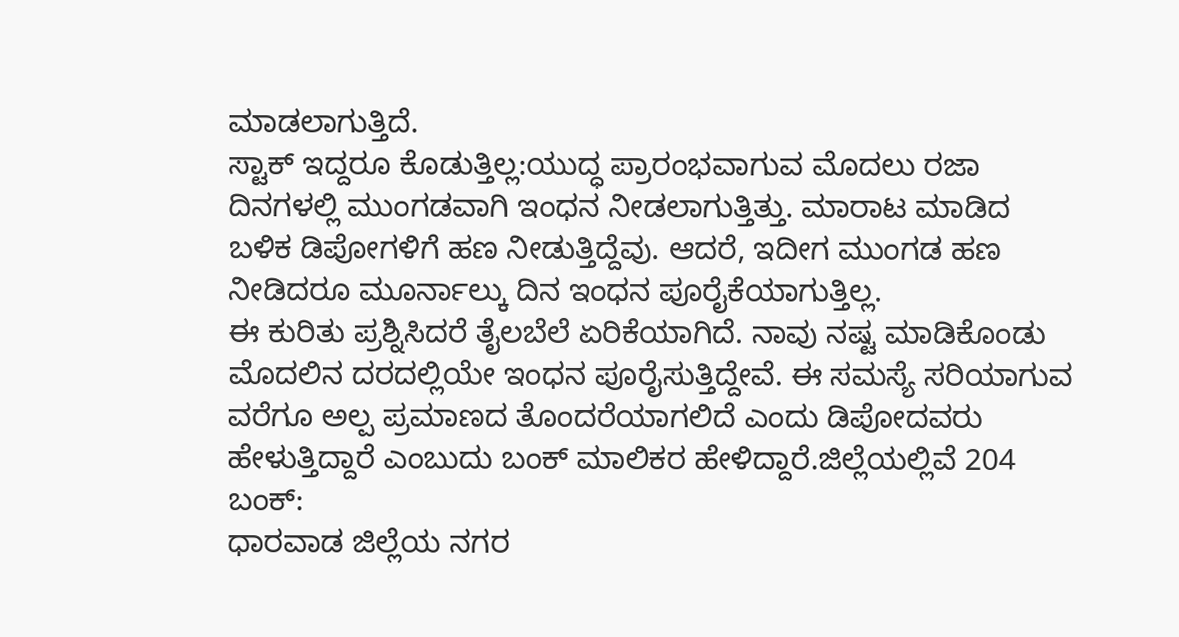ಮಾಡಲಾಗುತ್ತಿದೆ.
ಸ್ಟಾಕ್ ಇದ್ದರೂ ಕೊಡುತ್ತಿಲ್ಲ:ಯುದ್ಧ ಪ್ರಾರಂಭವಾಗುವ ಮೊದಲು ರಜಾ ದಿನಗಳಲ್ಲಿ ಮುಂಗಡವಾಗಿ ಇಂಧನ ನೀಡಲಾಗುತ್ತಿತ್ತು. ಮಾರಾಟ ಮಾಡಿದ ಬಳಿಕ ಡಿಪೋಗಳಿಗೆ ಹಣ ನೀಡುತ್ತಿದ್ದೆವು. ಆದರೆ, ಇದೀಗ ಮುಂಗಡ ಹಣ ನೀಡಿದರೂ ಮೂರ್ನಾಲ್ಕು ದಿನ ಇಂಧನ ಪೂರೈಕೆಯಾಗುತ್ತಿಲ್ಲ.
ಈ ಕುರಿತು ಪ್ರಶ್ನಿಸಿದರೆ ತೈಲಬೆಲೆ ಏರಿಕೆಯಾಗಿದೆ. ನಾವು ನಷ್ಟ ಮಾಡಿಕೊಂಡು ಮೊದಲಿನ ದರದಲ್ಲಿಯೇ ಇಂಧನ ಪೂರೈಸುತ್ತಿದ್ದೇವೆ. ಈ ಸಮಸ್ಯೆ ಸರಿಯಾಗುವ ವರೆಗೂ ಅಲ್ಪ ಪ್ರಮಾಣದ ತೊಂದರೆಯಾಗಲಿದೆ ಎಂದು ಡಿಪೋದವರು ಹೇಳುತ್ತಿದ್ದಾರೆ ಎಂಬುದು ಬಂಕ್ ಮಾಲಿಕರ ಹೇಳಿದ್ದಾರೆ.ಜಿಲ್ಲೆಯಲ್ಲಿವೆ 204 ಬಂಕ್:
ಧಾರವಾಡ ಜಿಲ್ಲೆಯ ನಗರ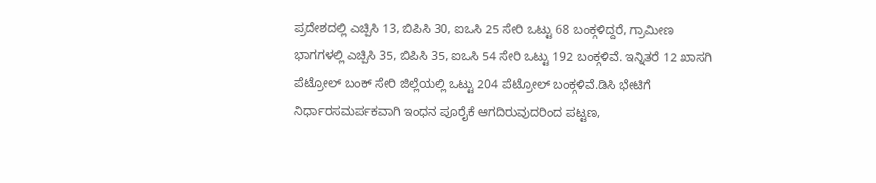ಪ್ರದೇಶದಲ್ಲಿ ಎಚ್ಪಿಸಿ 13, ಬಿಪಿಸಿ 30, ಐಒಸಿ 25 ಸೇರಿ ಒಟ್ಟು 68 ಬಂಕ್ಗಳಿದ್ದರೆ, ಗ್ರಾಮೀಣ ಭಾಗಗಳಲ್ಲಿ ಎಚ್ಪಿಸಿ 35, ಬಿಪಿಸಿ 35, ಐಒಸಿ 54 ಸೇರಿ ಒಟ್ಟು 192 ಬಂಕ್ಗಳಿವೆ. ಇನ್ನಿತರೆ 12 ಖಾಸಗಿ ಪೆಟ್ರೋಲ್ ಬಂಕ್ ಸೇರಿ ಜಿಲ್ಲೆಯಲ್ಲಿ ಒಟ್ಟು 204 ಪೆಟ್ರೋಲ್ ಬಂಕ್ಗಳಿವೆ.ಡಿಸಿ ಭೇಟಿಗೆ ನಿರ್ಧಾರಸಮರ್ಪಕವಾಗಿ ಇಂಧನ ಪೂರೈಕೆ ಆಗದಿರುವುದರಿಂದ ಪಟ್ಟಣ,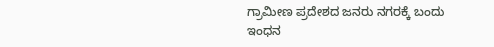ಗ್ರಾಮೀಣ ಪ್ರದೇಶದ ಜನರು ನಗರಕ್ಕೆ ಬಂದು ಇಂಧನ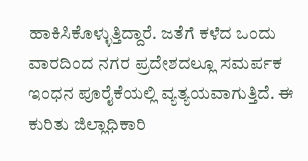ಹಾಕಿಸಿಕೊಳ್ಳುತ್ತಿದ್ದಾರೆ. ಜತೆಗೆ ಕಳೆದ ಒಂದು ವಾರದಿಂದ ನಗರ ಪ್ರದೇಶದಲ್ಲೂ ಸಮರ್ಪಕ ಇಂಧನ ಪೂರೈಕೆಯಲ್ಲಿ ವ್ಯತ್ಯಯವಾಗುತ್ತಿದೆ. ಈ ಕುರಿತು ಜಿಲ್ಲಾಧಿಕಾರಿ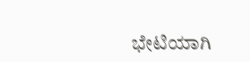ಭೇಟಿಯಾಗಿ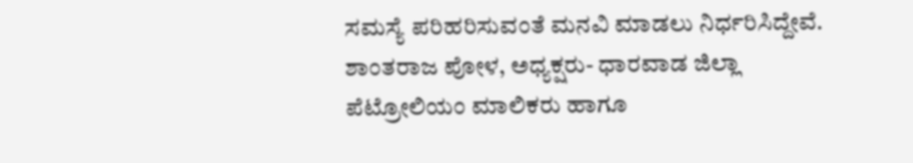ಸಮಸ್ಯೆ ಪರಿಹರಿಸುವಂತೆ ಮನವಿ ಮಾಡಲು ನಿರ್ಧರಿಸಿದ್ದೇವೆ.
ಶಾಂತರಾಜ ಪೋಳ, ಅಧ್ಯಕ್ಷರು- ಧಾರವಾಡ ಜಿಲ್ಲಾ ಪೆಟ್ರೋಲಿಯಂ ಮಾಲಿಕರು ಹಾಗೂ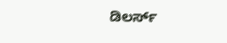ಡಿಲರ್ಸ್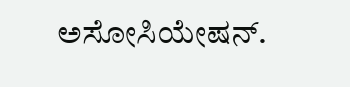ಅಸೋಸಿಯೇಷನ್.